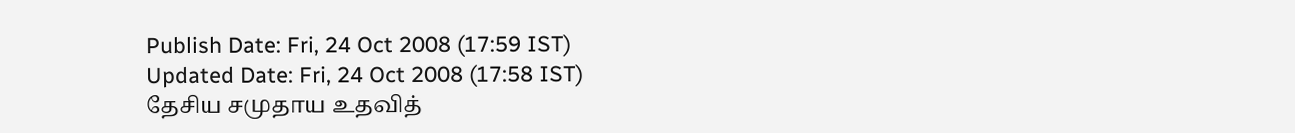Publish Date: Fri, 24 Oct 2008 (17:59 IST)
Updated Date: Fri, 24 Oct 2008 (17:58 IST)
தேசிய சமுதாய உதவித்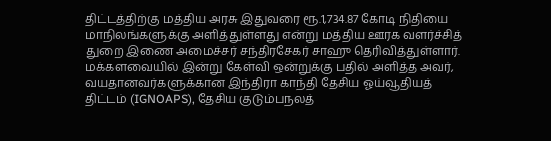திட்டத்திற்கு மத்திய அரசு இதுவரை ரூ.1,734.87 கோடி நிதியை மாநிலங்களுக்கு அளித்துள்ளது என்று மத்திய ஊரக வளர்ச்சித் துறை இணை அமைச்சர் சந்திரசேகர் சாஹு தெரிவித்துள்ளார்.
மக்களவையில் இன்று கேள்வி ஒன்றுக்கு பதில் அளித்த அவர், வயதானவர்களுக்கான இந்திரா காந்தி தேசிய ஓய்வூதியத் திட்டம் (IGNOAPS), தேசிய குடும்பநலத்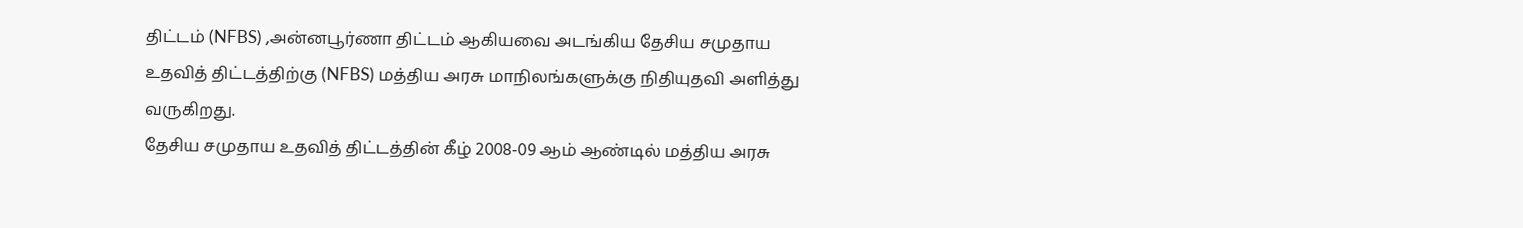திட்டம் (NFBS) ,அன்னபூர்ணா திட்டம் ஆகியவை அடங்கிய தேசிய சமுதாய உதவித் திட்டத்திற்கு (NFBS) மத்திய அரசு மாநிலங்களுக்கு நிதியுதவி அளித்து வருகிறது.
தேசிய சமுதாய உதவித் திட்டத்தின் கீழ் 2008-09 ஆம் ஆண்டில் மத்திய அரசு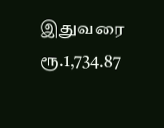இதுவரை ரூ.1,734.87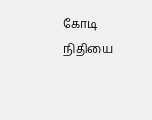கோடி நிதியை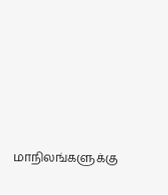மாநிலங்களுக்கு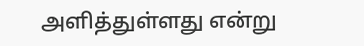அளித்துள்ளது என்று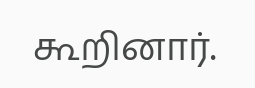கூறினார்.